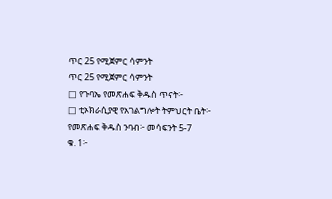ጥር 25 የሚጀምር ሳምንት
ጥር 25 የሚጀምር ሳምንት
□ የጉባኤ የመጽሐፍ ቅዱስ ጥናት፦
□ ቲኦክራሲያዊ የአገልግሎት ትምህርት ቤት፦
የመጽሐፍ ቅዱስ ንባብ፦ መሳፍንት 5-7
ቁ. 1፦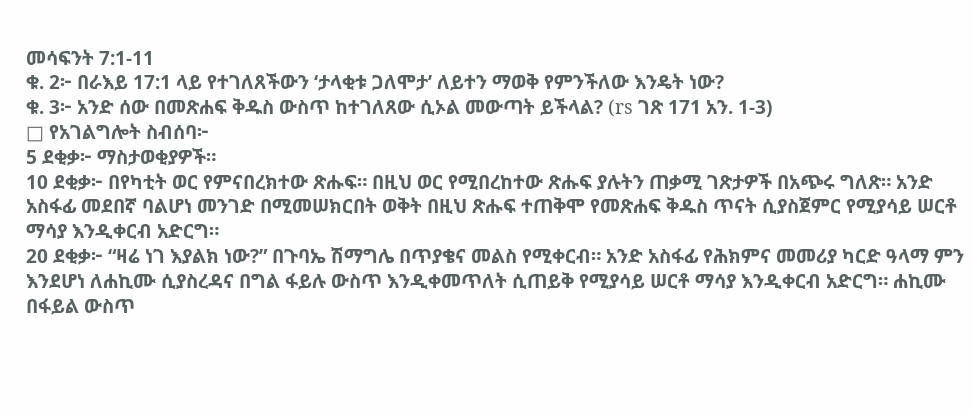መሳፍንት 7:1-11
ቁ. 2፦ በራእይ 17:1 ላይ የተገለጸችውን ‘ታላቂቱ ጋለሞታ’ ለይተን ማወቅ የምንችለው እንዴት ነው?
ቁ. 3፦ አንድ ሰው በመጽሐፍ ቅዱስ ውስጥ ከተገለጸው ሲኦል መውጣት ይችላል? (rs ገጽ 171 አን. 1-3)
□ የአገልግሎት ስብሰባ፦
5 ደቂቃ፦ ማስታወቂያዎች።
10 ደቂቃ፦ በየካቲት ወር የምናበረክተው ጽሑፍ። በዚህ ወር የሚበረከተው ጽሑፍ ያሉትን ጠቃሚ ገጽታዎች በአጭሩ ግለጽ። አንድ አስፋፊ መደበኛ ባልሆነ መንገድ በሚመሠክርበት ወቅት በዚህ ጽሑፍ ተጠቅሞ የመጽሐፍ ቅዱስ ጥናት ሲያስጀምር የሚያሳይ ሠርቶ ማሳያ እንዲቀርብ አድርግ።
20 ደቂቃ፦ “ዛሬ ነገ እያልክ ነው?” በጉባኤ ሽማግሌ በጥያቄና መልስ የሚቀርብ። አንድ አስፋፊ የሕክምና መመሪያ ካርድ ዓላማ ምን እንደሆነ ለሐኪሙ ሲያስረዳና በግል ፋይሉ ውስጥ እንዲቀመጥለት ሲጠይቅ የሚያሳይ ሠርቶ ማሳያ እንዲቀርብ አድርግ። ሐኪሙ በፋይል ውስጥ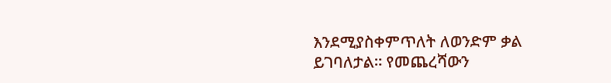እንደሚያስቀምጥለት ለወንድም ቃል ይገባለታል። የመጨረሻውን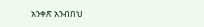አንቀጽ አንብበህ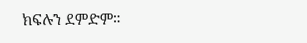ክፍሉን ደምድም።